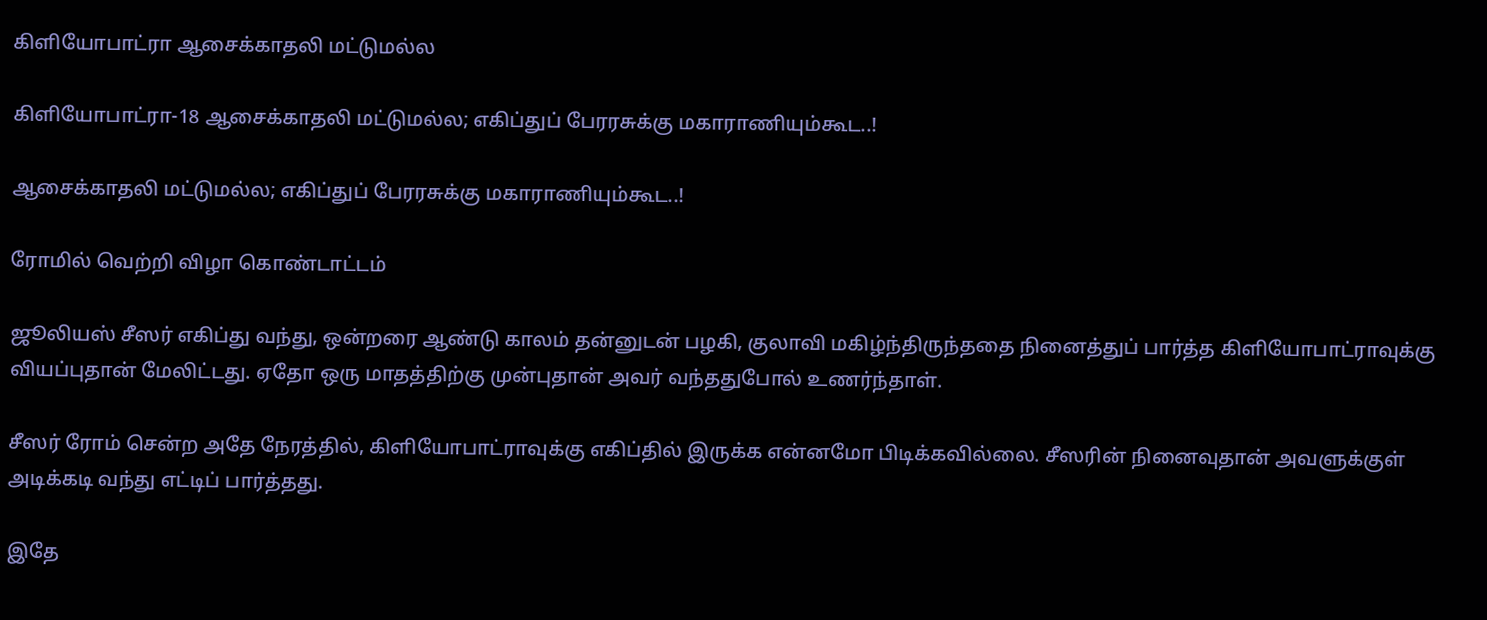கிளியோபாட்ரா ஆசைக்காதலி மட்டுமல்ல

கிளியோபாட்ரா-18 ஆசைக்காதலி மட்டுமல்ல; எகிப்துப் பேரரசுக்கு மகாராணியும்கூட..!

ஆசைக்காதலி மட்டுமல்ல; எகிப்துப் பேரரசுக்கு மகாராணியும்கூட..!

ரோமில் வெற்றி விழா கொண்டாட்டம்

ஜூலியஸ் சீஸர் எகிப்து வந்து, ஒன்றரை ஆண்டு காலம் தன்னுடன் பழகி, குலாவி மகிழ்ந்திருந்ததை நினைத்துப் பார்த்த கிளியோபாட்ராவுக்கு வியப்புதான் மேலிட்டது. ஏதோ ஒரு மாதத்திற்கு முன்புதான் அவர் வந்ததுபோல் உணர்ந்தாள்.

சீஸர் ரோம் சென்ற அதே நேரத்தில், கிளியோபாட்ராவுக்கு எகிப்தில் இருக்க என்னமோ பிடிக்கவில்லை. சீஸரின் நினைவுதான் அவளுக்குள் அடிக்கடி வந்து எட்டிப் பார்த்தது.

இதே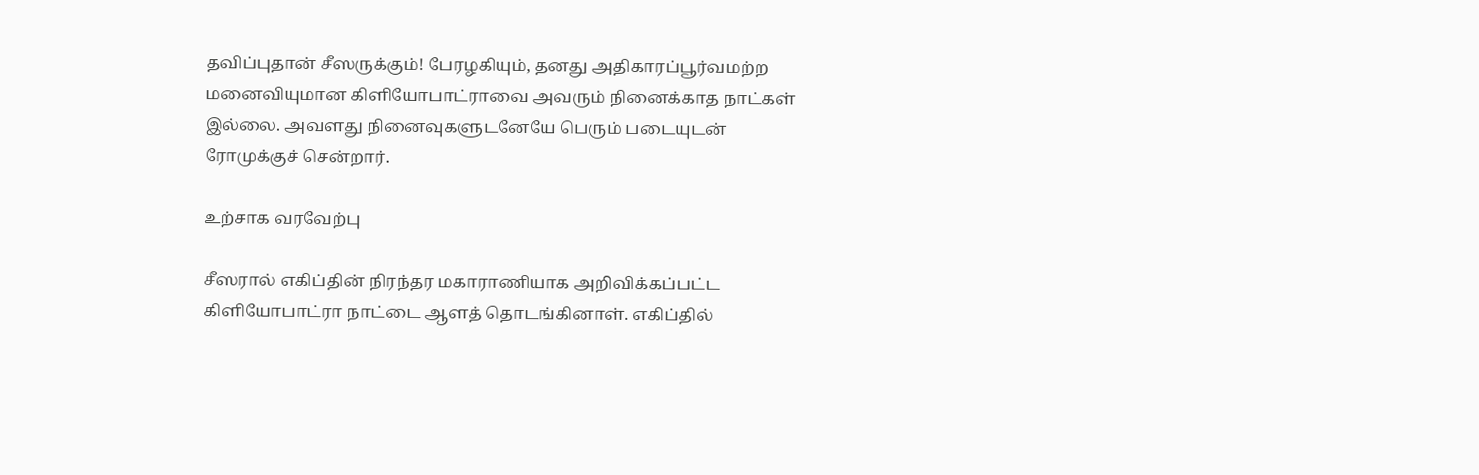தவிப்புதான் சீஸருக்கும்! பேரழகியும், தனது அதிகாரப்பூர்வமற்ற மனைவியுமான கிளியோபாட்ராவை அவரும் நினைக்காத நாட்கள் இல்லை. அவளது நினைவுகளுடனேயே பெரும் படையுடன் ரோமுக்குச் சென்றார்.

உற்சாக வரவேற்பு

சீஸரால் எகிப்தின் நிரந்தர மகாராணியாக அறிவிக்கப்பட்ட கிளியோபாட்ரா நாட்டை ஆளத் தொடங்கினாள். எகிப்தில்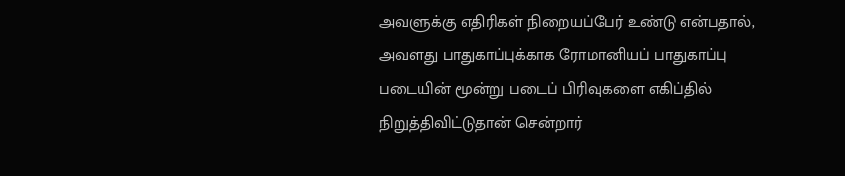அவளுக்கு எதிரிகள் நிறையப்பேர் உண்டு என்பதால், அவளது பாதுகாப்புக்காக ரோமானியப் பாதுகாப்பு படையின் மூன்று படைப் பிரிவுகளை எகிப்தில் நிறுத்திவிட்டுதான் சென்றார்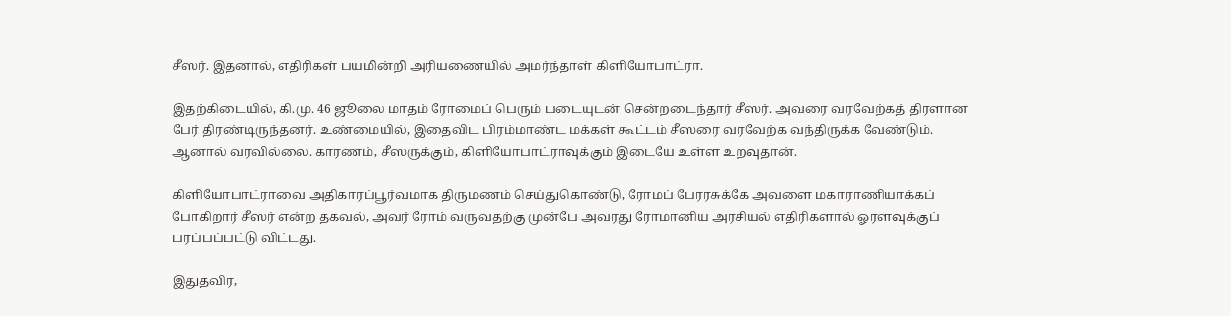சீஸர். இதனால், எதிரிகள் பயமின்றி அரியணையில் அமர்ந்தாள் கிளியோபாட்ரா.

இதற்கிடையில், கி.மு. 46 ஜூலை மாதம் ரோமைப் பெரும் படையுடன் சென்றடைந்தார் சீஸர். அவரை வரவேற்கத் திரளான பேர் திரண்டிருந்தனர். உண்மையில், இதைவிட பிரம்மாண்ட மக்கள் கூட்டம் சீஸரை வரவேற்க வந்திருக்க வேண்டும். ஆனால் வரவில்லை. காரணம், சீஸருக்கும், கிளியோபாட்ராவுக்கும் இடையே உள்ள உறவுதான்.

கிளியோபாட்ராவை அதிகாரப்பூர்வமாக திருமணம் செய்துகொண்டு, ரோமப் பேரரசுக்கே அவளை மகாராணியாக்கப் போகிறார் சீஸர் என்ற தகவல், அவர் ரோம் வருவதற்கு முன்பே அவரது ரோமானிய அரசியல் எதிரிகளால் ஓரளவுக்குப் பரப்பப்பட்டு விட்டது.

இதுதவிர,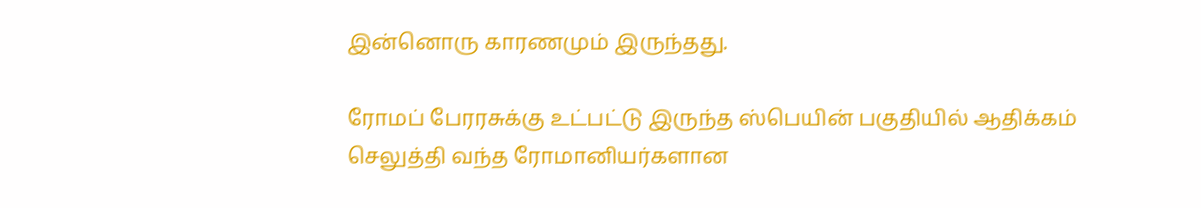இன்னொரு காரணமும் இருந்தது.

ரோமப் பேரரசுக்கு உட்பட்டு இருந்த ஸ்பெயின் பகுதியில் ஆதிக்கம் செலுத்தி வந்த ரோமானியர்களான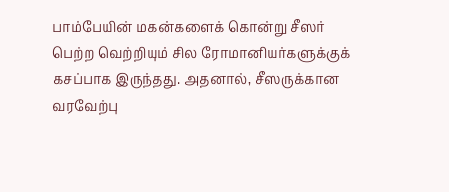பாம்பேயின் மகன்களைக் கொன்று சீஸர் பெற்ற வெற்றியும் சில ரோமானியர்களுக்குக் கசப்பாக இருந்தது. அதனால், சீஸருக்கான வரவேற்பு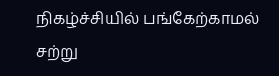நிகழ்ச்சியில் பங்கேற்காமல் சற்று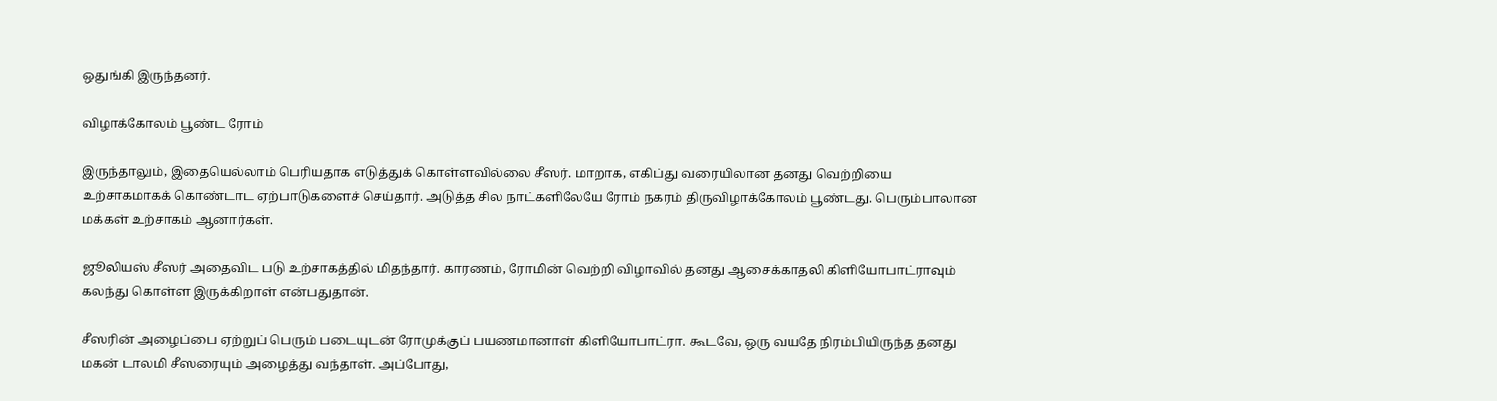ஒதுங்கி இருந்தனர்.

விழாக்கோலம் பூண்ட ரோம்

இருந்தாலும், இதையெல்லாம் பெரியதாக எடுத்துக் கொள்ளவில்லை சீஸர். மாறாக, எகிப்து வரையிலான தனது வெற்றியை உற்சாகமாகக் கொண்டாட ஏற்பாடுகளைச் செய்தார். அடுத்த சில நாட்களிலேயே ரோம் நகரம் திருவிழாக்கோலம் பூண்டது. பெரும்பாலான மக்கள் உற்சாகம் ஆனார்கள்.

ஜூலியஸ் சீஸர் அதைவிட படு உற்சாகத்தில் மிதந்தார். காரணம், ரோமின் வெற்றி விழாவில் தனது ஆசைக்காதலி கிளியோபாட்ராவும் கலந்து கொள்ள இருக்கிறாள் என்பதுதான்.

சீஸரின் அழைப்பை ஏற்றுப் பெரும் படையுடன் ரோமுக்குப் பயணமானாள் கிளியோபாட்ரா. கூடவே, ஒரு வயதே நிரம்பியிருந்த தனது மகன் டாலமி சீஸரையும் அழைத்து வந்தாள். அப்போது,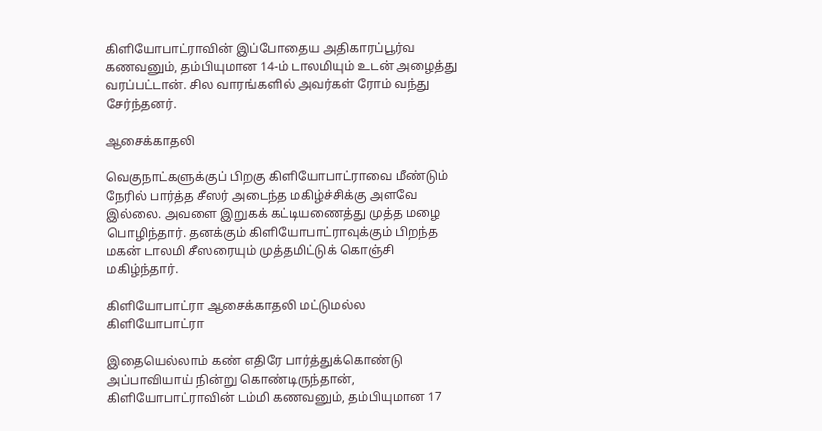கிளியோபாட்ராவின் இப்போதைய அதிகாரப்பூர்வ கணவனும், தம்பியுமான 14-ம் டாலமியும் உடன் அழைத்து வரப்பட்டான். சில வாரங்களில் அவர்கள் ரோம் வந்து சேர்ந்தனர்.

ஆசைக்காதலி

வெகுநாட்களுக்குப் பிறகு கிளியோபாட்ராவை மீண்டும் நேரில் பார்த்த சீஸர் அடைந்த மகிழ்ச்சிக்கு அளவே இல்லை. அவளை இறுகக் கட்டியணைத்து முத்த மழை பொழிந்தார். தனக்கும் கிளியோபாட்ராவுக்கும் பிறந்த மகன் டாலமி சீஸரையும் முத்தமிட்டுக் கொஞ்சி மகிழ்ந்தார்.

கிளியோபாட்ரா ஆசைக்காதலி மட்டுமல்ல
கிளியோபாட்ரா

இதையெல்லாம் கண் எதிரே பார்த்துக்கொண்டு அப்பாவியாய் நின்று கொண்டிருந்தான், கிளியோபாட்ராவின் டம்மி கணவனும், தம்பியுமான 17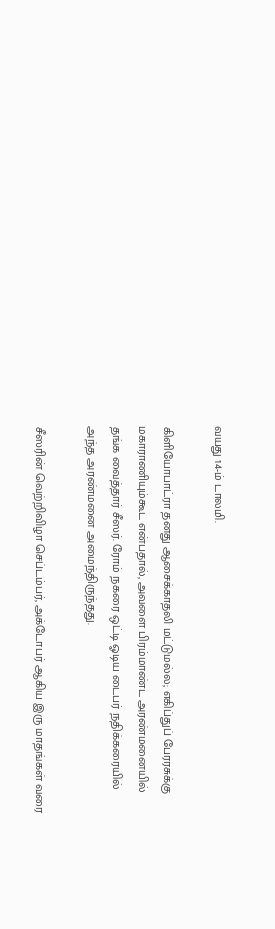வயது 14-ம் டாலமி.

கிளியோபாட்ரா தனது ஆசைக்காதலி மட்டுமல்ல; எகிப்துப் பேரரசுக்கு மகாராணியும்கூட என்பதால், அவளை பிரம்மாண்ட அரண்மனையில் தங்க வைத்தார் சீஸர். ரோம் நகரை ஒட்டி ஓடிய டைபர் நதிக்கரையில் அந்த அரண்மனை அமைந்திருந்தது.

சீஸரின் வெற்றிவிழா செப்டம்பர், அக்டோபர் ஆகிய இரு மாதங்கள் வரை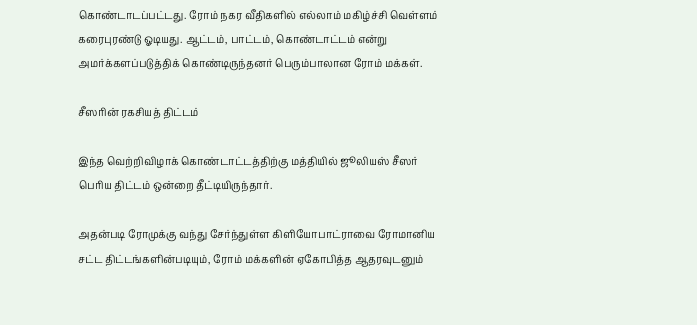கொண்டாடப்பட்டது. ரோம் நகர வீதிகளில் எல்லாம் மகிழ்ச்சி வெள்ளம் கரைபுரண்டு ஓடியது. ஆட்டம், பாட்டம், கொண்டாட்டம் என்று அமர்க்களப்படுத்திக் கொண்டிருந்தனர் பெரும்பாலான ரோம் மக்கள்.

சீஸரின் ரகசியத் திட்டம்

இந்த வெற்றிவிழாக் கொண்டாட்டத்திற்கு மத்தியில் ஜூலியஸ் சீஸர் பெரிய திட்டம் ஒன்றை தீட்டியிருந்தார்.

அதன்படி ரோமுக்கு வந்து சேர்ந்துள்ள கிளியோபாட்ராவை ரோமானிய சட்ட திட்டங்களின்படியும், ரோம் மக்களின் ஏகோபித்த ஆதரவுடனும்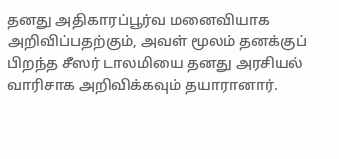தனது அதிகாரப்பூர்வ மனைவியாக அறிவிப்பதற்கும், அவள் மூலம் தனக்குப் பிறந்த சீஸர் டாலமியை தனது அரசியல் வாரிசாக அறிவிக்கவும் தயாரானார்.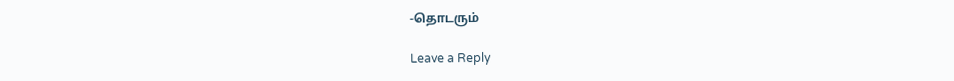-தொடரும்

Leave a Reply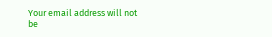Your email address will not be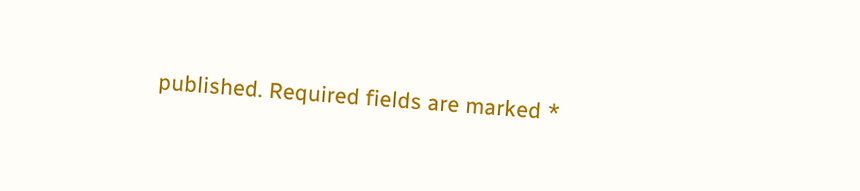published. Required fields are marked *